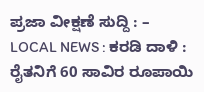ಪ್ರಜಾ ವೀಕ್ಷಣೆ ಸುದ್ದಿ : –
LOCAL NEWS : ಕರಡಿ ದಾಳಿ : ರೈತನಿಗೆ 60 ಸಾವಿರ ರೂಪಾಯಿ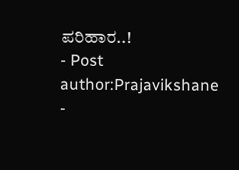ಪರಿಹಾರ..!
- Post author:Prajavikshane
-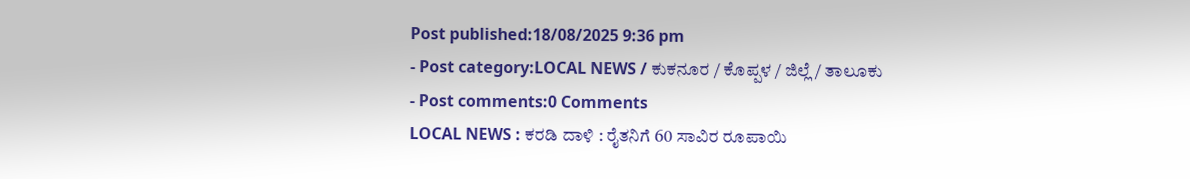Post published:18/08/2025 9:36 pm
- Post category:LOCAL NEWS / ಕುಕನೂರ / ಕೊಪ್ಪಳ / ಜಿಲ್ಲೆ / ತಾಲೂಕು
- Post comments:0 Comments
LOCAL NEWS : ಕರಡಿ ದಾಳಿ : ರೈತನಿಗೆ 60 ಸಾವಿರ ರೂಪಾಯಿ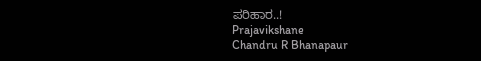ಪರಿಹಾರ..!
Prajavikshane
Chandru R Bhanapaur